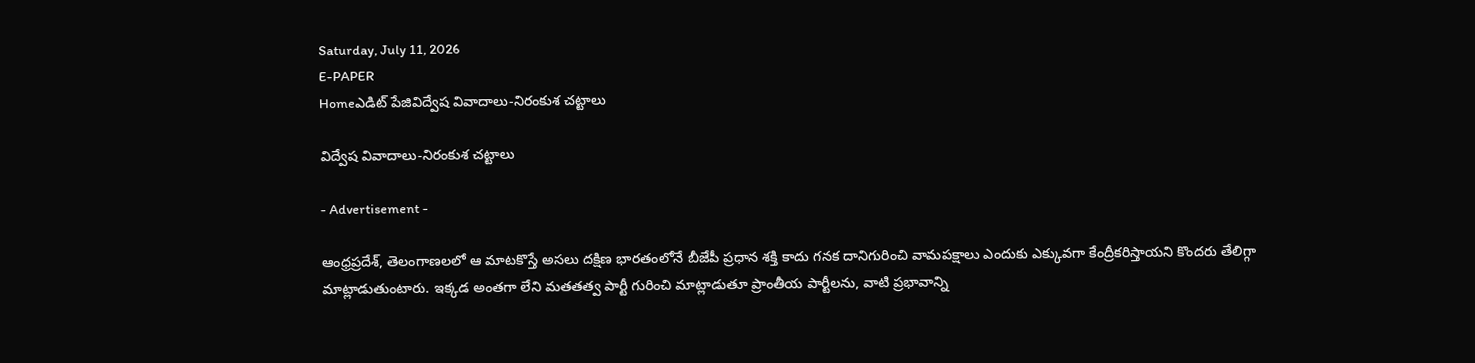Saturday, July 11, 2026
E-PAPER
Homeఎడిట్ పేజివిద్వేష వివాదాలు-నిరంకుశ చట్టాలు

విద్వేష వివాదాలు-నిరంకుశ చట్టాలు

- Advertisement -

ఆంధ్రప్రదేశ్, తెలంగాణలలో ఆ మాటకొస్తే అసలు దక్షిణ భారతంలోనే బీజేపీ ప్రధాన శక్తి కాదు గనక దానిగురించి వామపక్షాలు ఎందుకు ఎక్కువగా కేంద్రీకరిస్తాయని కొందరు తేలిగ్గా మాట్లాడుతుంటారు. ఇక్కడ అంతగా లేని మతతత్వ పార్టీ గురించి మాట్లాడుతూ ప్రాంతీయ పార్టీలను, వాటి ప్రభావాన్ని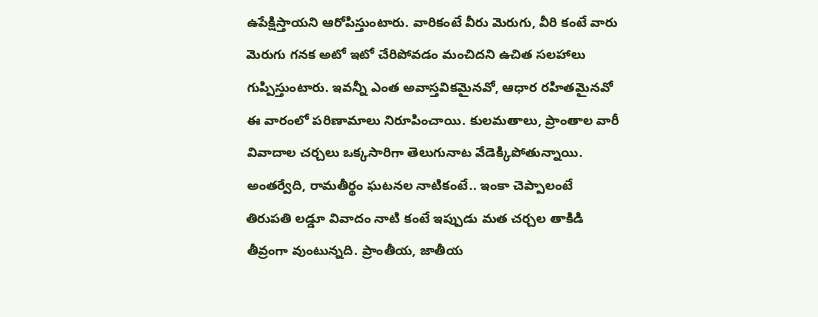ఉపేక్షిస్తాయని ఆరోపిస్తుంటారు. వారికంటే వీరు మెరుగు, వీరి కంటే వారు మెరుగు గనక అటో ఇటో చేరిపోవడం మంచిదని ఉచిత సలహాలు గుప్పిస్తుంటారు. ఇవన్నీ ఎంత అవాస్తవికమైనవో, ఆధార రహితమైనవో ఈ వారంలో పరిణామాలు నిరూపించాయి. కులమతాలు, ప్రాంతాల వారీ వివాదాల చర్చలు ఒక్కసారిగా తెలుగునాట వేడెక్కిపోతున్నాయి. అంతర్వేది, రామతీర్థం ఘటనల నాటికంటే.. ఇంకా చెప్పాలంటే తిరుపతి లడ్డూ వివాదం నాటి కంటే ఇప్పుడు మత చర్చల తాకిడి తీవ్రంగా వుంటున్నది. ప్రాంతీయ, జాతీయ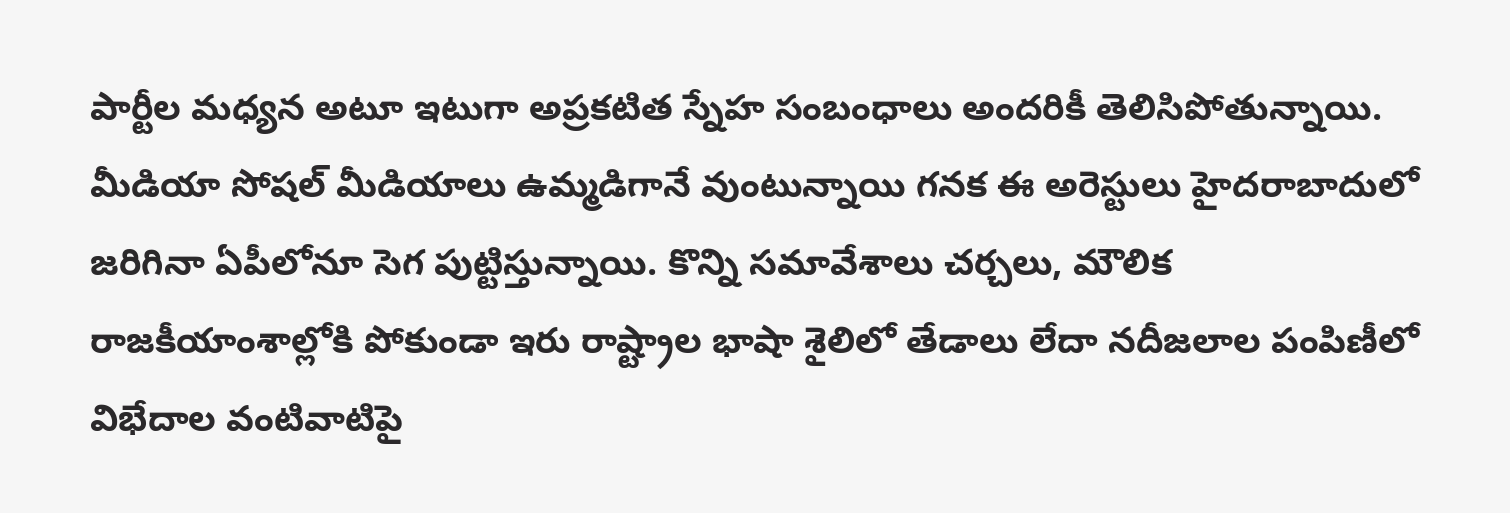పార్టీల మధ్యన అటూ ఇటుగా అప్రకటిత స్నేహ సంబంధాలు అందరికీ తెలిసిపోతున్నాయి. మీడియా సోషల్ మీడియాలు ఉమ్మడిగానే వుంటున్నాయి గనక ఈ అరెస్టులు హైదరాబాదులో జరిగినా ఏపీలోనూ సెగ పుట్టిస్తున్నాయి. కొన్ని సమావేశాలు చర్చలు, మౌలిక రాజకీయాంశాల్లోకి పోకుండా ఇరు రాష్ట్రాల భాషా శైలిలో తేడాలు లేదా నదీజలాల పంపిణీలో విభేదాల వంటివాటిపై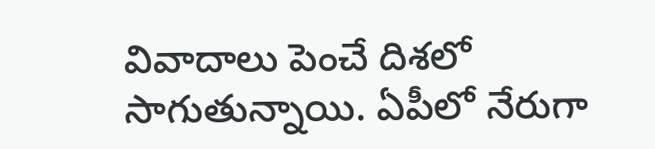వివాదాలు పెంచే దిశలో సాగుతున్నాయి. ఏపీలో నేరుగా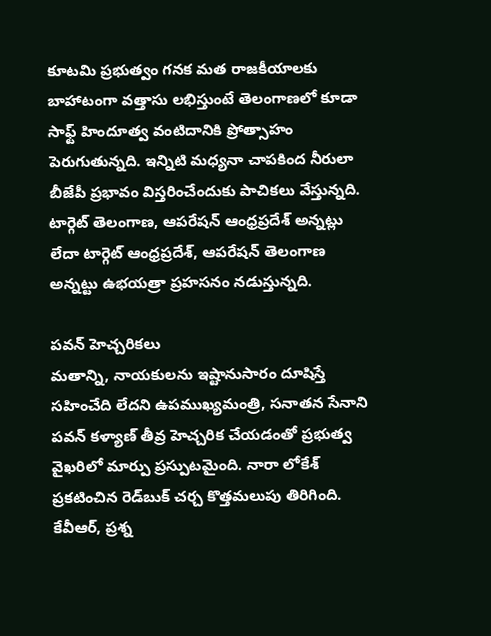కూటమి ప్రభుత్వం గనక మత రాజకీయాలకు బాహాటంగా వత్తాసు లభిస్తుంటే తెలంగాణలో కూడా సాఫ్ట్ హిందూత్వ వంటిదానికి ప్రోత్సాహం పెరుగుతున్నది. ఇన్నిటి మధ్యనా చాపకింద నీరులా బీజేపీ ప్రభావం విస్తరించేందుకు పాచికలు వేస్తున్నది. టార్గెట్ తెలంగాణ, ఆపరేషన్ ఆంధ్రప్రదేశ్ అన్నట్లు లేదా టార్గెట్ ఆంధ్రప్రదేశ్, ఆపరేషన్ తెలంగాణ అన్నట్టు ఉభయత్రా ప్రహసనం నడుస్తున్నది.

పవన్ హెచ్చరికలు
మతాన్ని, నాయకులను ఇష్టానుసారం దూషిస్తే సహించేది లేదని ఉపముఖ్యమంత్రి, సనాతన సేనాని పవన్ కళ్యాణ్ తీవ్ర హెచ్చరిక చేయడంతో ప్రభుత్వ వైఖరిలో మార్పు ప్రస్పుటమైంది. నారా లోకేశ్ ప్రకటించిన రెడ్‌బుక్ చర్చ కొత్తమలుపు తిరిగింది. కేవీఆర్, ప్రశ్న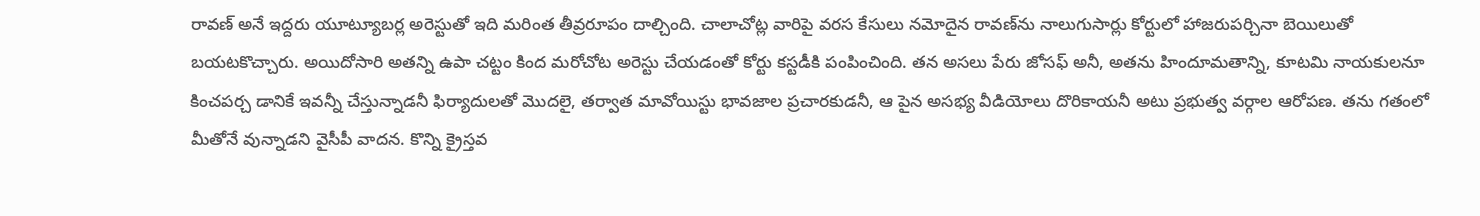రావణ్ అనే ఇద్దరు యూట్యూబర్ల అరెస్టుతో ఇది మరింత తీవ్రరూపం దాల్చింది. చాలాచోట్ల వారిపై వరస కేసులు నమోదైన రావణ్‌ను నాలుగుసార్లు కోర్టులో హాజరుపర్చినా బెయిలుతో బయటకొచ్చారు. అయిదోసారి అతన్ని ఉపా చట్టం కింద మరోచోట అరెస్టు చేయడంతో కోర్టు కస్టడీకి పంపించింది. తన అసలు పేరు జోసఫ్‌ అనీ, అతను హిందూమతాన్ని, కూటమి నాయకులనూ కించపర్చ డానికే ఇవన్నీ చేస్తున్నాడనీ ఫిర్యాదులతో మొదలై, తర్వాత మావోయిస్టు భావజాల ప్రచారకుడనీ, ఆ పైన అసభ్య వీడియోలు దొరికాయనీ అటు ప్రభుత్వ వర్గాల ఆరోపణ. తను గతంలో మీతోనే వున్నాడని వైసీపీ వాదన. కొన్ని క్రైస్తవ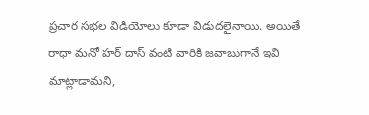ప్రచార సభల విడియోలు కూడా విడుదలైనాయి. అయితే రాధా మనో హర్‌ దాస్ వంటి వారికి జవాబుగానే ఇవి మాట్లాడామని,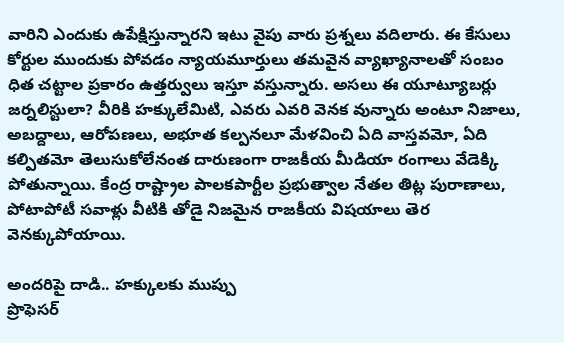వారిని ఎందుకు ఉపేక్షిస్తున్నారని ఇటు వైపు వారు ప్రశ్నలు వదిలారు. ఈ కేసులు కోర్టుల ముందుకు పోవడం న్యాయమూర్తులు తమవైన వ్యాఖ్యానాలతో సంబం ధిత చట్టాల ప్రకారం ఉత్తర్వులు ఇస్తూ వస్తున్నారు. అసలు ఈ యూట్యూబర్లు జర్నలిస్టులా? వీరికి హక్కులేమిటి, ఎవరు ఎవరి వెనక వున్నారు అంటూ నిజాలు, అబద్దాలు, ఆరోపణలు, అభూత కల్పనలూ మేళవించి ఏది వాస్తవమో, ఏది కల్పితమో తెలుసుకోలేనంత దారుణంగా రాజకీయ మీడియా రంగాలు వేడెక్కి పోతున్నాయి. కేంద్ర రాష్ట్రాల పాలకపార్టీల ప్రభుత్వాల నేతల తిట్ల పురాణాలు, పోటాపోటీ సవాళ్లు వీటికి తోడై నిజమైన రాజకీయ విషయాలు తెర వెనక్కుపోయాయి.

అందరిపై దాడి.. హక్కులకు ముప్పు
ప్రొఫెసర్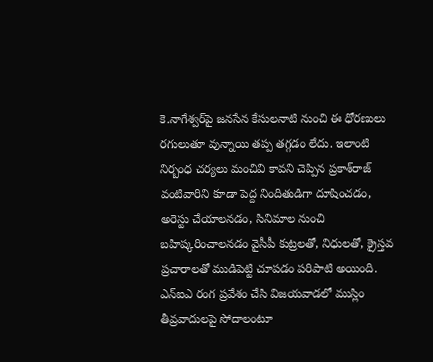కె.నాగేశ్వర్‌పై జనసేన కేసులనాటి నుంచి ఈ ధోరణులు రగులుతూ వున్నాయి తప్ప తగ్గడం లేదు. ఇలాంటి నిర్బంధ చర్యలు మంచివి కావని చెప్పిన ప్రకాశ్‌‌రాజ్ వంటివారిని కూడా పెద్ద నిందితుడిగా దూషించడం, అరెస్టు చేయాలనడం, సినిమాల నుంచి బహిష్కరించాలనడం వైసీపీ కుట్రలతో, నిధులతో, క్రైస్తవ ప్రచారాలతో ముడిపెట్టి చూపడం పరిపాటి అయింది. ఎన్‌ఐఎ రంగ ప్రవేశం చేసి విజయవాడలో ముస్లిం తీవ్రవాదులపై సోదాలంటూ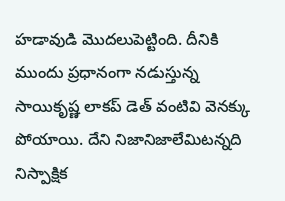హడావుడి మొదలుపెట్టింది. దీనికి ముందు ప్రధానంగా నడుస్తున్న సాయి‌కృష్ణ లాకప్ డెత్ వంటివి వెనక్కు పోయాయి. దేని నిజానిజాలేమిటన్నది నిస్పాక్షిక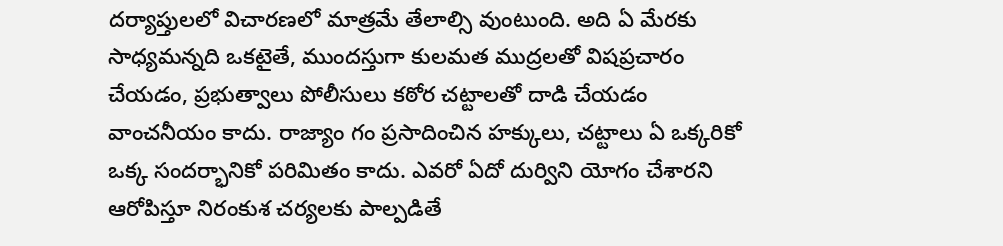దర్యాప్తులలో విచారణలో మాత్రమే తేలాల్సి వుంటుంది. అది ఏ మేరకు సాధ్యమన్నది ఒకటైతే, ముందస్తుగా కులమత ముద్రలతో విషప్రచారం చేయడం, ప్రభుత్వాలు పోలీసులు కఠోర చట్టాలతో దాడి చేయడం వాంచనీయం కాదు. రాజ్యాం గం ప్రసాదించిన హక్కులు, చట్టాలు ఏ ఒక్కరికో ఒక్క సందర్భానికో పరిమితం కాదు. ఎవరో ఏదో దుర్విని యోగం చేశారని ఆరోపిస్తూ నిరంకుశ చర్యలకు పాల్పడితే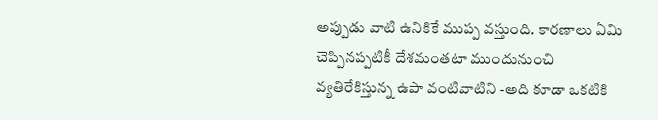అప్పుడు వాటి ఉనికికే ముప్ప వస్తుంది. కారణాలు ఏమి చెప్పినప్పటికీ దేశమంతటా ముందునుంచి వ్యతిరేకిస్తున్న ఉపా వంటివాటిని -అది కూడా ఒకటికి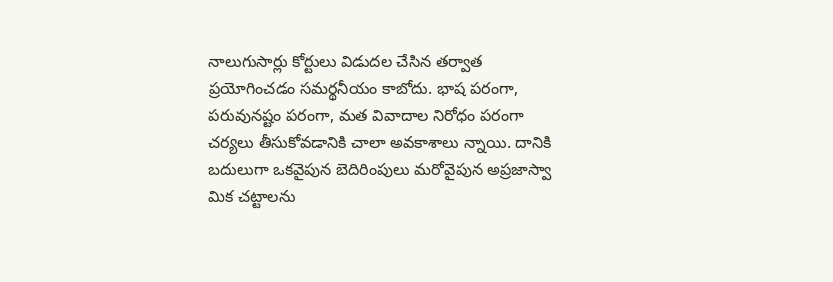నాలుగుసార్లు కోర్టులు విడుదల చేసిన తర్వాత ప్రయోగించడం సమర్థనీయం కాబోదు. భాష పరంగా, పరువునష్టం పరంగా, మత వివాదాల నిరోధం పరంగా చర్యలు తీసుకోవడానికి చాలా అవకాశాలు న్నాయి. దానికి బదులుగా ఒకవైపున బెదిరింపులు మరోవైపున అప్రజాస్వా మిక చట్టాలను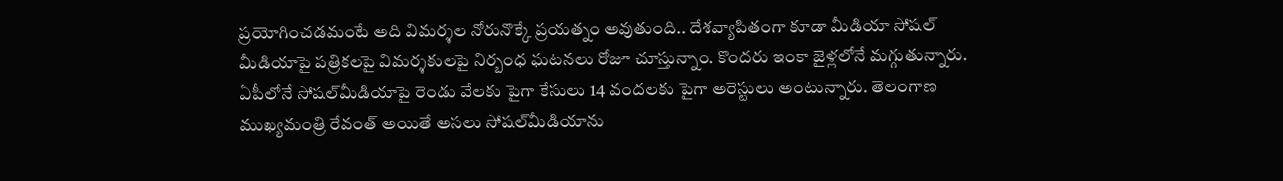ప్రయోగించడమంటే అది విమర్శల నోరునొక్కే ప్రయత్నం అవుతుంది.. దేశవ్యాపితంగా కూడా మీడియా సోషల్‌ మీడియాపై పత్రికలపై విమర్శకులపై నిర్బంధ ఘటనలు రోజూ చూస్తున్నాం. కొందరు ఇంకా జైళ్లలోనే మగ్గుతున్నారు. ఏపీలోనే సోషల్‌మీడియాపై రెండు వేలకు పైగా కేసులు 14 వందలకు పైగా అరెస్టులు అంటున్నారు. తెలంగాణ ముఖ్యమంత్రి రేవంత్ అయితే అసలు సోషల్‌మీడియాను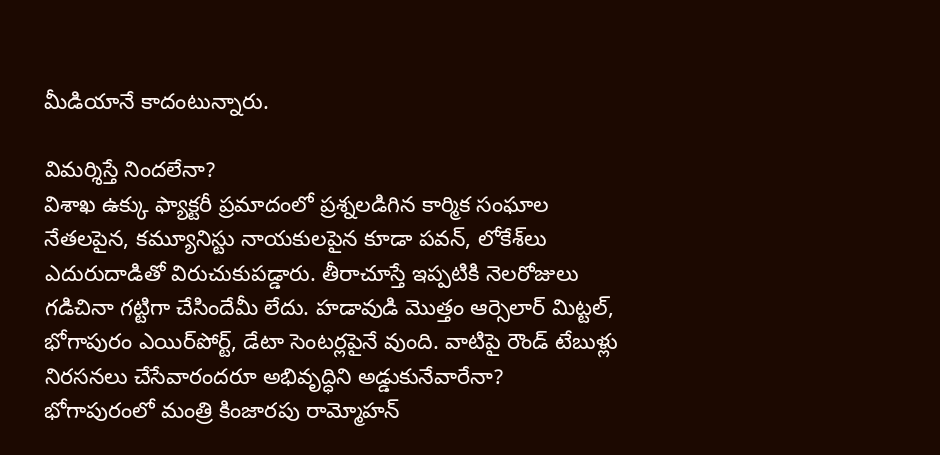మీడియానే కాదంటున్నారు.

విమర్శిస్తే నిందలేనా?
విశాఖ ఉక్కు ఫ్యాక్టరీ ప్రమాదంలో ప్రశ్నలడిగిన కార్మిక సంఘాల నేతలపైన, కమ్యూనిస్టు నాయకులపైన కూడా పవన్, లోకేశ్‌లు ఎదురుదాడితో విరుచుకుపడ్డారు. తీరాచూస్తే ఇప్పటికి నెలరోజులు గడిచినా గట్టిగా చేసిందేమీ లేదు. హడావుడి మొత్తం ఆర్సెలార్ మిట్టల్, భోగాపురం ఎయిర్‌పోర్ట్, డేటా సెంటర్లపైనే వుంది. వాటిపై రౌండ్ టేబుళ్లు నిరసనలు చేసేవారందరూ అభివృద్ధిని అడ్డుకునేవారేనా? భోగాపురంలో మంత్రి కింజారపు రామ్మోహన్‌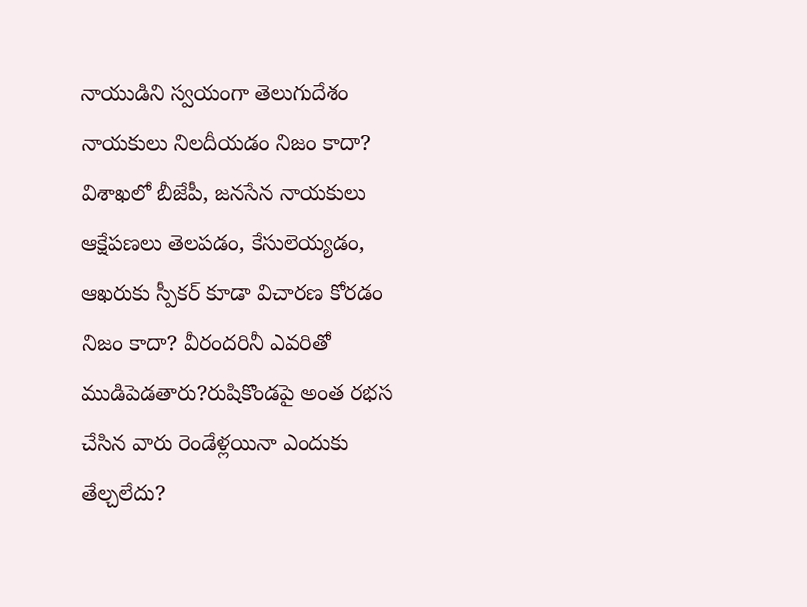నాయుడిని స్వయంగా తెలుగుదేశం నాయకులు నిలదీయడం నిజం కాదా? విశాఖలో బీజేపీ, జనసేన నాయకులు ఆక్షేపణలు తెలపడం, కేసులెయ్యడం, ఆఖరుకు స్పీకర్ కూడా విచారణ కోరడం నిజం కాదా? వీరందరినీ ఎవరితో ముడిపెడతారు?రుషికొండపై అంత రభస చేసిన వారు రెండేళ్లయినా ఎందుకు తేల్చలేదు?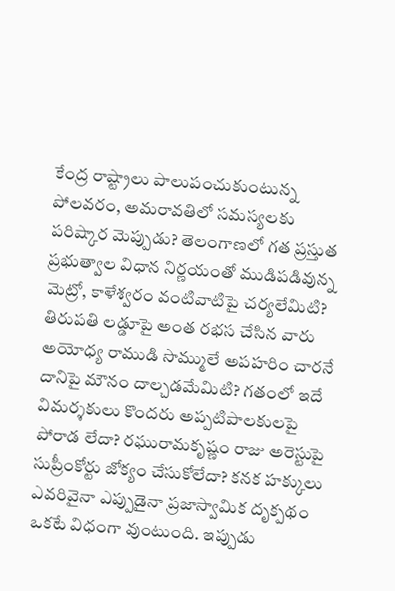కేంద్ర రాష్ట్రాలు పాలుపంచుకుంటున్న పోలవరం, అమరావతిలో సమస్యలకు పరిష్కార మెప్పుడు? తెలంగాణలో గత ప్రస్తుత ప్రభుత్వాల విధాన నిర్ణయంతో ముడిపడివున్న మెట్రో, కాళేశ్వరం వంటివాటిపై చర్యలేమిటి? తిరుపతి లడ్డూపై అంత రభస చేసిన వారు అయోధ్య రాముడి సొమ్ములే అపహరిం చారనే దానిపై మౌనం దాల్చడమేమిటి? గతంలో ఇదే విమర్శకులు కొందరు అప్పటిపాలకులపై పోరాడ లేదా? రఘురామకృష్ణం రాజు అరెస్టుపై సుప్రీంకోర్టు జోక్యం చేసుకోలేదా? కనక హక్కులు ఎవరివైనా ఎప్పుడైనా ప్రజాస్వామిక దృక్పథం ఒకటే విధంగా వుంటుంది. ఇప్పుడు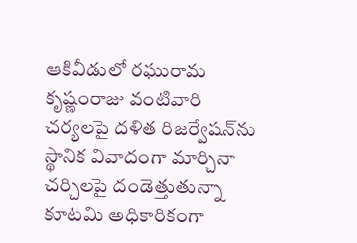ఆకివీడులో రఘురామ కృష్ణంరాజు వంటివారి చర్యలపై దళిత రిజర్వేషన్‌ను స్థానిక వివాదంగా మార్చినా చర్చిలపై దండెత్తుతున్నా కూటమి అధికారికంగా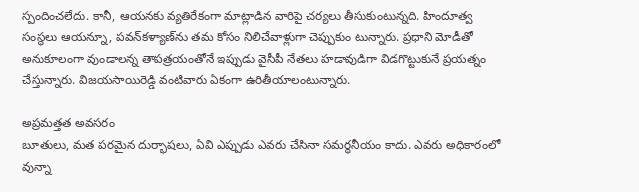స్పందించలేదు. కానీ, ఆయనకు వ్యతిరేకంగా మాట్లాడిన వారిపై చర్యలు తీసుకుంటున్నది. హిందూత్వ సంస్థలు ఆయన్నూ, పవన్‌కళ్యాణ్‌ను తమ కోసం నిలిచేవాళ్లుగా చెప్పుకుం టున్నారు. ప్రధాని మోడీతో అనుకూలంగా వుండాలన్న తాపత్రయంతోనే ఇప్పుడు వైసీపీ నేతలు హడావుడిగా విడగొట్టుకునే ప్రయత్నం చేస్తున్నారు. విజయసాయిరెడ్డి వంటివారు ఏకంగా ఉరితీయాలంటున్నారు.

అప్రమత్తత అవసరం
బూతులు, మత పరమైన దుర్భాషలు, ఏవి ఎప్పుడు ఎవరు చేసినా సమర్థనీయం కాదు. ఎవరు అధికారంలో వున్నా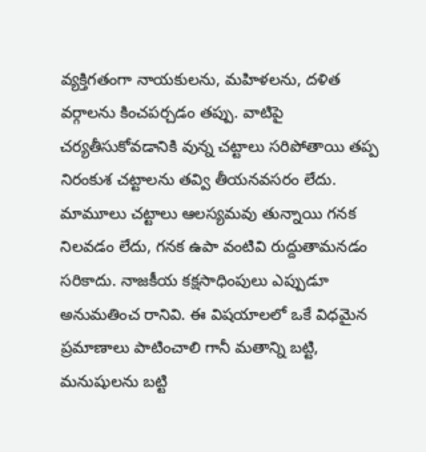వ్యక్తిగతంగా నాయకులను, మహిళలను, దళిత వర్గాలను కించపర్చడం తప్పు. వాటిపై చర్యతీసుకోవడానికి వున్న చట్టాలు సరిపోతాయి తప్ప నిరంకుశ చట్టాలను తవ్వి తీయనవసరం లేదు. మామూలు చట్టాలు ఆలస్యమవు తున్నాయి గనక నిలవడం లేదు, గనక ఉపా వంటివి రుద్దుతామనడం సరికాదు. నాజకీయ కక్షసాధింపులు ఎప్పుడూ అనుమతించ రానివి. ఈ విషయాలలో ఒకే విధమైన ప్రమాణాలు పాటించాలి గానీ మతాన్ని బట్టి, మనుషులను బట్టి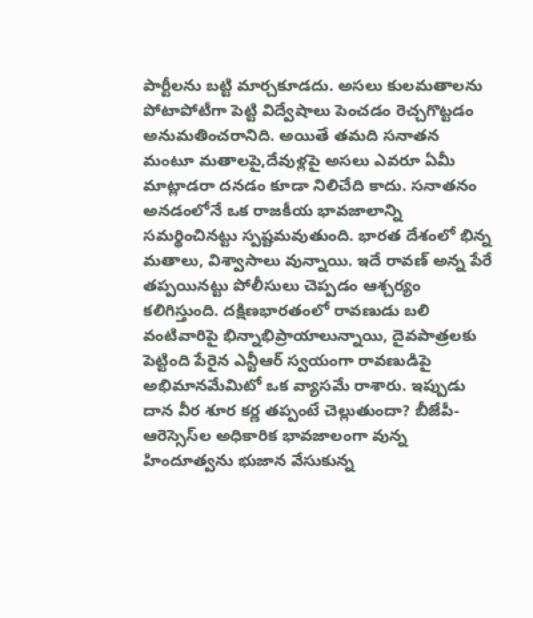పార్టీలను బట్టి మార్చకూడదు. అసలు కులమతాలను పోటాపోటీగా పెట్టి విద్వేషాలు పెంచడం రెచ్చగొట్టడం అనుమతించరానిది. అయితే తమది సనాతన మంటూ మతాలపై,దేవుళ్లపై అసలు ఎవరూ ఏమీ మాట్లాడరా దనడం కూడా నిలిచేది కాదు. సనాతనం అనడంలోనే ఒక రాజకీయ భావజాలాన్ని సమర్థించినట్టు స్పష్టమవుతుంది. భారత దేశంలో భిన్న మతాలు, విశ్వాసాలు వున్నాయి. ఇదే రావణ్ అన్న పేరే తప్పయినట్టు పోలీసులు చెప్పడం ఆశ్చర్యం కలిగిస్తుంది. దక్షిణభారతంలో రావణుడు బలి వంటివారిపై భిన్నాభిప్రాయాలున్నాయి, దైవపాత్రలకు పెట్టింది పేరైన ఎన్టీఆర్ స్వయంగా రావణుడిపై అభిమానమేమిటో ఒక వ్యాసమే రాశారు. ఇప్పుడు దాన వీర శూర కర్ణ తప్పంటే చెల్లుతుందా? బీజేపీ-ఆరెస్సెస్‌ల అధికారిక భావజాలంగా వున్న హిందూత్వను భుజాన వేసుకున్న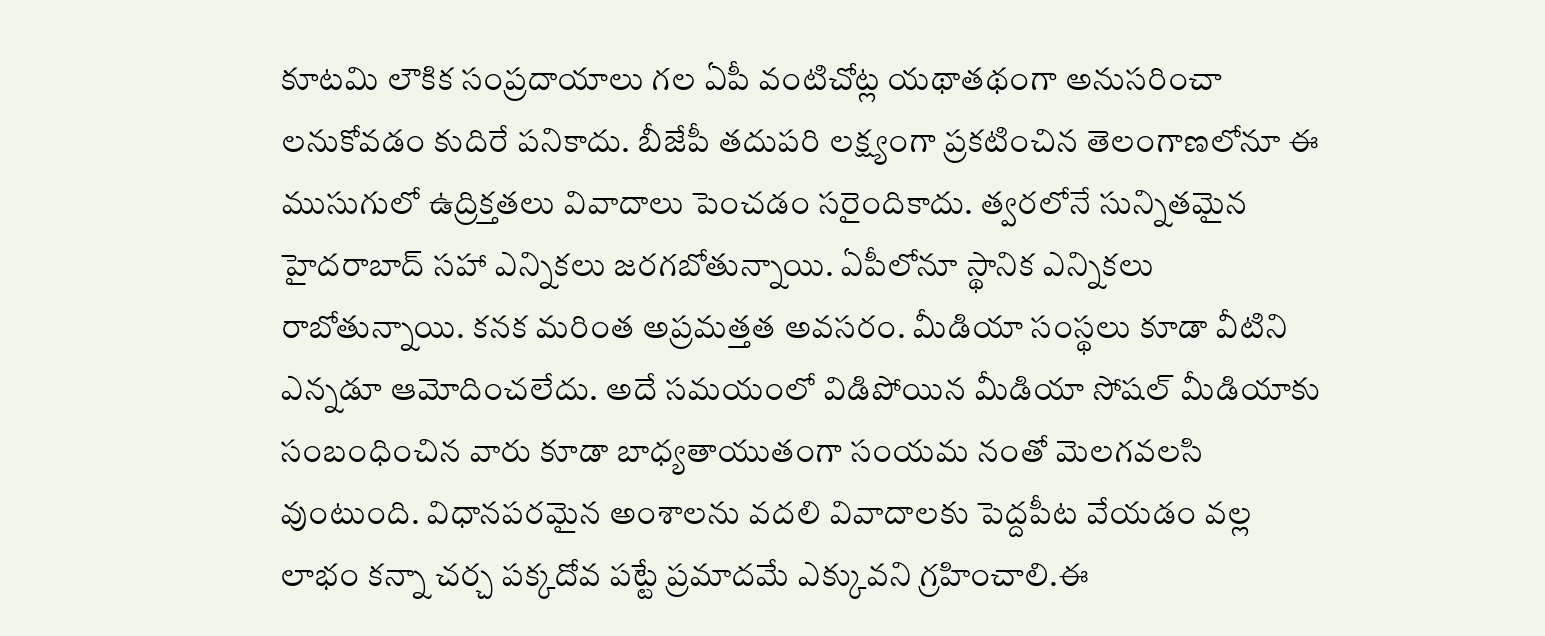కూటమి లౌకిక సంప్రదాయాలు గల ఏపీ వంటిచోట్ల యథాతథంగా అనుసరించా లనుకోవడం కుదిరే పనికాదు. బీజేపీ తదుపరి లక్ష్యంగా ప్రకటించిన తెలంగాణలోనూ ఈ ముసుగులో ఉద్రిక్తతలు వివాదాలు పెంచడం సరైందికాదు. త్వరలోనే సున్నితమైన హైదరాబాద్ సహా ఎన్నికలు జరగబోతున్నాయి. ఏపీలోనూ స్థానిక ఎన్నికలు రాబోతున్నాయి. కనక మరింత అప్రమత్తత అవసరం. మీడియా సంస్థలు కూడా వీటిని ఎన్నడూ ఆమోదించలేదు. అదే సమయంలో విడిపోయిన మీడియా సోషల్ మీడియాకు సంబంధించిన వారు కూడా బాధ్యతాయుతంగా సంయమ నంతో మెలగవలసి వుంటుంది. విధానపరమైన అంశాలను వదలి వివాదాలకు పెద్దపీట వేయడం వల్ల లాభం కన్నా చర్చ పక్కదోవ పట్టే ప్రమాదమే ఎక్కువని గ్రహించాలి.ఈ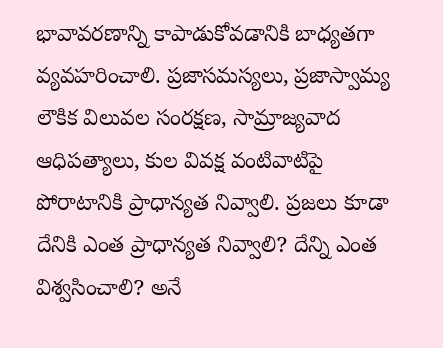భావావరణాన్ని కాపాడుకోవడానికి బాధ్యతగా వ్యవహరించాలి. ప్రజాసమస్యలు, ప్రజాస్వామ్య లౌకిక విలువల సంరక్షణ, సామ్రాజ్యవాద ఆధిపత్యాలు, కుల వివక్ష వంటివాటిపై పోరాటానికి ప్రాధాన్యత నివ్వాలి. ప్రజలు కూడా దేనికి ఎంత ప్రాధాన్యత నివ్వాలి? దేన్ని ఎంత విశ్వసించాలి? అనే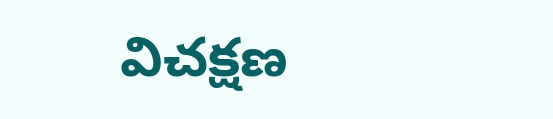విచక్షణ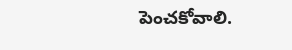పెంచకోవాలి.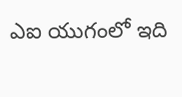ఎఐ యుగంలో ఇది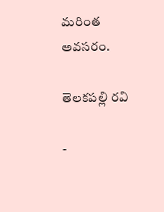మరింత అవసరం.

తెలకపల్లి రవి

-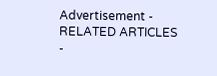Advertisement -
RELATED ARTICLES
-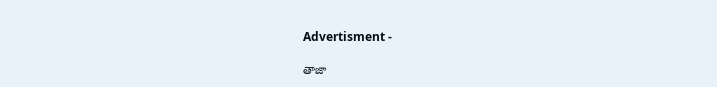Advertisment -

తాజా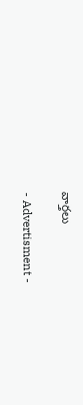వార్తలు

- Advertisment -